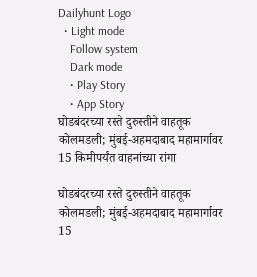Dailyhunt Logo
  • Light mode
    Follow system
    Dark mode
    • Play Story
    • App Story
घोडबंदरच्या रस्ते दुरुस्तीने वाहतूक कोलमडली; मुंबई-अहमदाबाद महामार्गावर 15 किमीपर्यंत वाहनांच्या रांगा

घोडबंदरच्या रस्ते दुरुस्तीने वाहतूक कोलमडली; मुंबई-अहमदाबाद महामार्गावर 15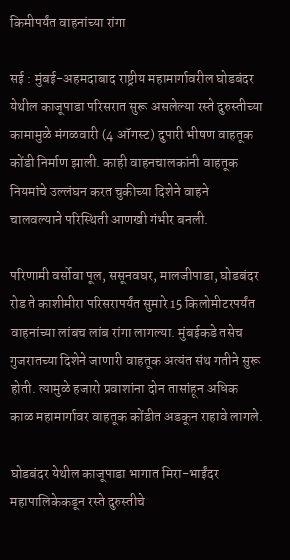किमीपर्यंत वाहनांच्या रांगा

सई : मुंबई-अहमदाबाद राष्ट्रीय महामार्गावरील घोडबंदर येथील काजूपाडा परिसरात सुरू असलेल्या रस्ते दुरुस्तीच्या कामामुळे मंगळवारी (4 ऑगस्ट) दुपारी भीषण वाहतूक कोंडी निर्माण झाली. काही वाहनचालकांनी वाहतूक नियमांचे उल्लंघन करत चुकीच्या दिशेने वाहने चालवल्याने परिस्थिती आणखी गंभीर बनली.

परिणामी वर्सोवा पूल, ससूनवघर, मालजीपाडा, घोडबंदर रोड ते काशीमीरा परिसरापर्यंत सुमारे 15 किलोमीटरपर्यंत वाहनांच्या लांबच लांब रांगा लागल्या. मुंबईकडे तसेच गुजरातच्या दिशेने जाणारी वाहतूक अत्यंत संथ गतीने सुरू होती. त्यामुळे हजारो प्रवाशांना दोन तासांहून अधिक काळ महामार्गावर वाहतूक कोंडीत अडकून राहावे लागले.

घोडबंदर येथील काजूपाडा भागात मिरा-भाईंदर महापालिकेकडून रस्ते दुरुस्तीचे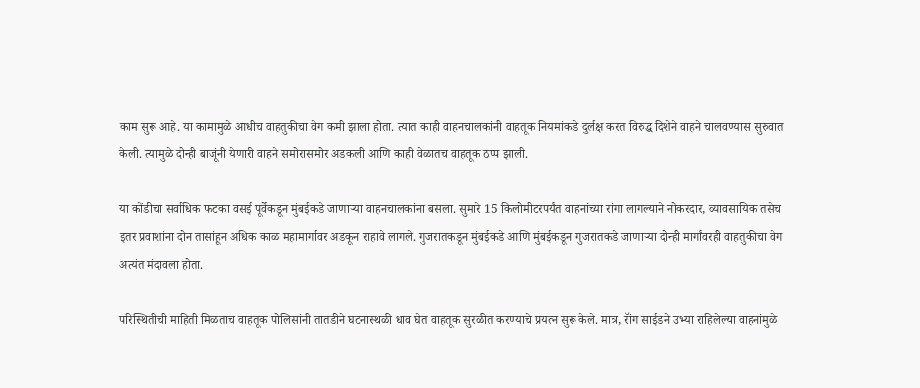काम सुरू आहे. या कामामुळे आधीच वाहतुकीचा वेग कमी झाला होता. त्यात काही वाहनचालकांनी वाहतूक नियमांकडे दुर्लक्ष करत विरुद्ध दिशेने वाहने चालवण्यास सुरुवात केली. त्यामुळे दोन्ही बाजूंनी येणारी वाहने समोरासमोर अडकली आणि काही वेळातच वाहतूक ठप्प झाली.

या कोंडीचा सर्वाधिक फटका वसई पूर्वेकडून मुंबईकडे जाणाऱ्या वाहनचालकांना बसला. सुमारे 15 किलोमीटरपर्यंत वाहनांच्या रांगा लागल्याने नोकरदार, व्यावसायिक तसेच इतर प्रवाशांना दोन तासांहून अधिक काळ महामार्गावर अडकून राहावे लागले. गुजरातकडून मुंबईकडे आणि मुंबईकडून गुजरातकडे जाणाऱ्या दोन्ही मार्गांवरही वाहतुकीचा वेग अत्यंत मंदावला होता.

परिस्थितीची माहिती मिळताच वाहतूक पोलिसांनी तातडीने घटनास्थळी धाव घेत वाहतूक सुरळीत करण्याचे प्रयत्न सुरू केले. मात्र, रॉंग साईडने उभ्या राहिलेल्या वाहनांमुळे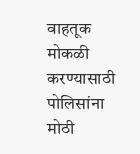वाहतूक मोकळी करण्यासाठी पोलिसांना मोठी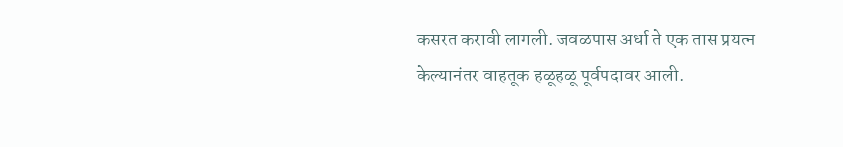कसरत करावी लागली. जवळपास अर्धा ते एक तास प्रयत्न केल्यानंतर वाहतूक हळूहळू पूर्वपदावर आली.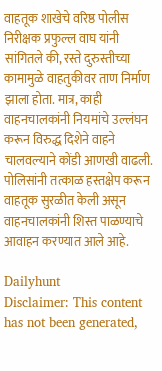वाहतूक शाखेचे वरिष्ठ पोलीस निरीक्षक प्रफुल्ल वाघ यांनी सांगितले की, रस्ते दुरुस्तीच्या कामामुळे वाहतुकीवर ताण निर्माण झाला होता. मात्र, काही वाहनचालकांनी नियमांचे उल्लंघन करून विरुद्ध दिशेने वाहने चालवल्याने कोंडी आणखी वाढली. पोलिसांनी तत्काळ हस्तक्षेप करून वाहतूक सुरळीत केली असून वाहनचालकांनी शिस्त पाळण्याचे आवाहन करण्यात आले आहे.

Dailyhunt
Disclaimer: This content has not been generated,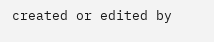created or edited by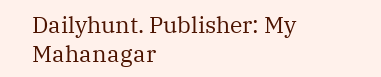Dailyhunt. Publisher: My Mahanagar